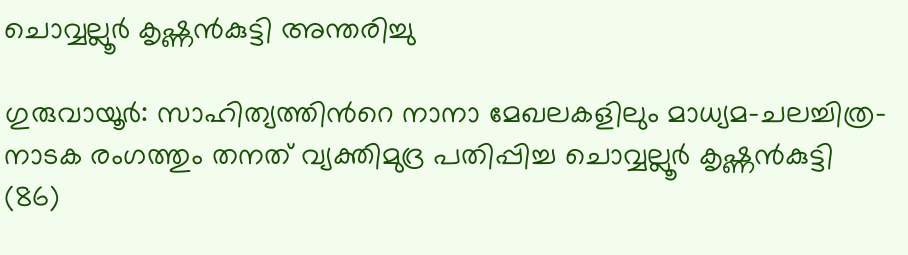ചൊവ്വല്ലൂര്‍ കൃഷ്ണന്‍കുട്ടി അന്തരിച്ചു

ഗുരുവായൂർ: സാഹിത്യത്തിന്‍റെ നാനാ മേഖലകളിലും മാധ്യമ-ചലച്ചിത്ര-നാടക രംഗത്തും തനത് വ്യക്തിമുദ്ര പതിപ്പിച്ച ചൊവ്വല്ലൂര്‍ കൃഷ്ണന്‍കുട്ടി (86)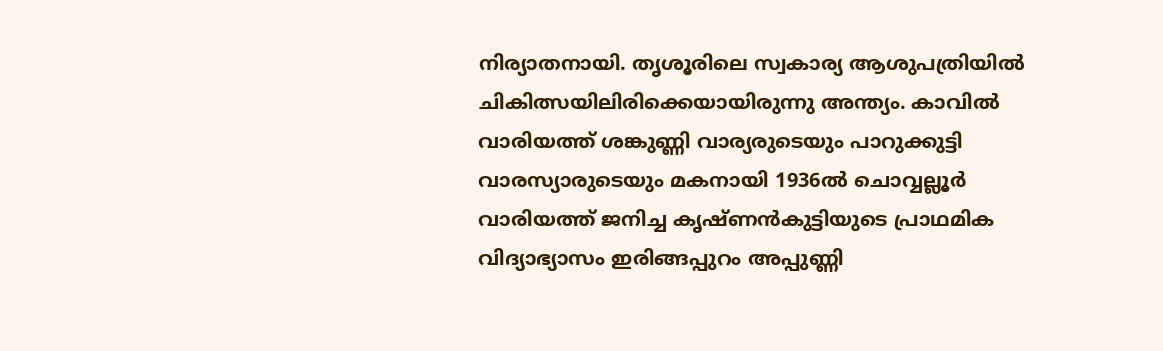നിര്യാതനായി. തൃശൂരിലെ സ്വകാര്യ ആശുപത്രിയിൽ ചികിത്സയിലിരിക്കെയായിരുന്നു അന്ത്യം. കാവില്‍ വാരിയത്ത് ശങ്കുണ്ണി വാര്യരുടെയും പാറുക്കുട്ടി വാരസ്യാരുടെയും മകനായി 1936ല്‍ ചൊവ്വല്ലൂര്‍ വാരിയത്ത് ജനിച്ച കൃഷ്ണൻകുട്ടിയുടെ പ്രാഥമിക വിദ്യാഭ്യാസം ഇരിങ്ങപ്പുറം അപ്പുണ്ണി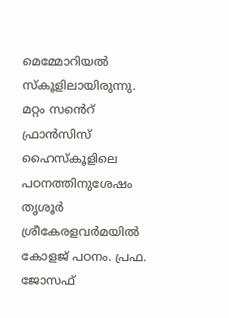മെമ്മോറിയല്‍ സ്‌കൂളിലായിരുന്നു. മറ്റം സൻെറ് ഫ്രാന്‍സിസ് ഹൈസ്‌കൂളിലെ പഠനത്തിനുശേഷം തൃശൂര്‍ ശ്രീകേരളവര്‍മയിൽ കോളജ് പഠനം. പ്രഫ. ജോസഫ്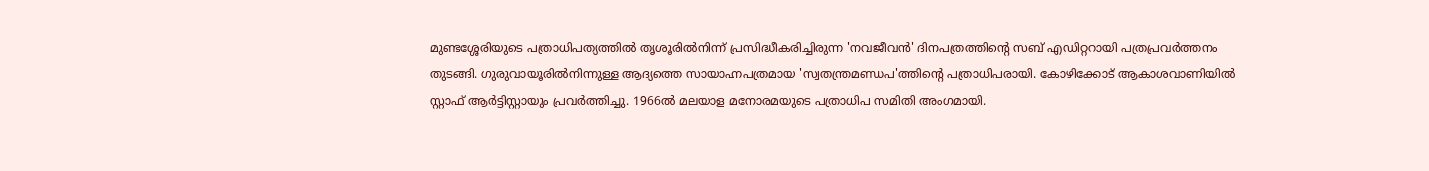മുണ്ടശ്ശേരിയുടെ പത്രാധിപത്യത്തിൽ തൃശൂരിൽനിന്ന് പ്രസിദ്ധീകരിച്ചിരുന്ന 'നവജീവന്‍' ദിനപത്രത്തിന്‍റെ സബ് എഡിറ്ററായി പത്രപ്രവർത്തനം തുടങ്ങി. ഗുരുവായൂരില്‍നിന്നുള്ള ആദ്യത്തെ സായാഹ്നപത്രമായ 'സ്വതന്ത്രമണ്ഡപ'ത്തിന്‍റെ പത്രാധിപരായി. കോഴിക്കോട് ആകാശവാണിയില്‍ സ്റ്റാഫ് ആര്‍ട്ടിസ്റ്റായും പ്രവർത്തിച്ചു. 1966ല്‍ മലയാള മനോരമയുടെ പത്രാധിപ സമിതി അംഗമായി.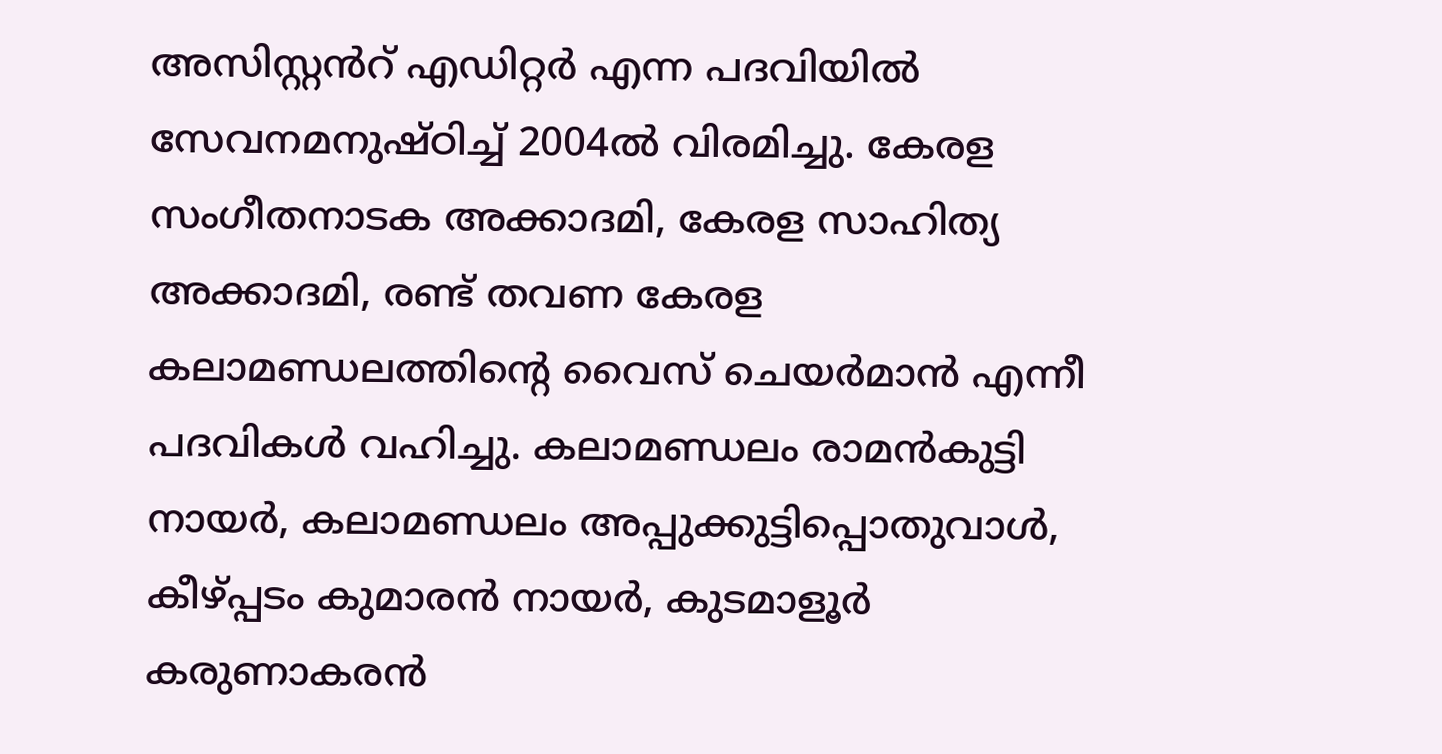അസിസ്റ്റൻറ് എഡിറ്റര്‍ എന്ന പദവിയില്‍ സേവനമനുഷ്ഠിച്ച് 2004ല്‍ വിരമിച്ചു. കേരള സംഗീതനാടക അക്കാദമി, കേരള സാഹിത്യ അക്കാദമി, രണ്ട് തവണ കേരള കലാമണ്ഡലത്തിന്‍റെ വൈസ് ചെയര്‍മാന്‍ എന്നീ പദവികൾ വഹിച്ചു. കലാമണ്ഡലം രാമന്‍കുട്ടി നായര്‍, കലാമണ്ഡലം അപ്പുക്കുട്ടിപ്പൊതുവാള്‍, കീഴ്പ്പടം കുമാരന്‍ നായര്‍, കുടമാളൂര്‍ കരുണാകരന്‍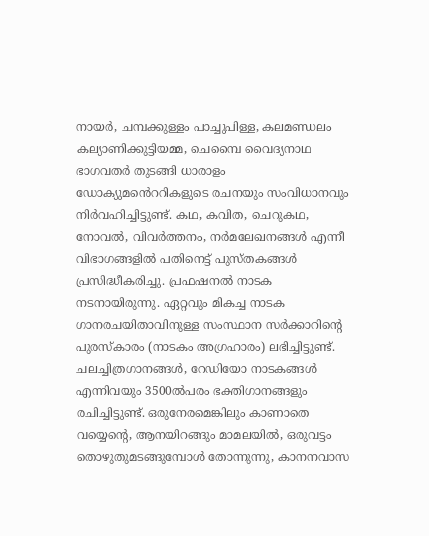നായര്‍, ചമ്പക്കുള്ളം പാച്ചുപിള്ള, കലമണ്ഡലം കല്യാണിക്കുട്ടിയമ്മ, ചെമ്പൈ വൈദ്യനാഥ ഭാഗവതര്‍ തുടങ്ങി ധാരാളം ഡോക്യുമൻെററികളുടെ രചനയും സംവിധാനവും നിര്‍വഹിച്ചിട്ടുണ്ട്. കഥ, കവിത, ചെറുകഥ, നോവല്‍, വിവര്‍ത്തനം, നർമലേഖനങ്ങള്‍ എന്നീ വിഭാഗങ്ങളില്‍ പതിനെട്ട് പുസ്തകങ്ങള്‍ പ്രസിദ്ധീകരിച്ചു. പ്രഫഷനല്‍ നാടക നടനായിരുന്നു. ഏറ്റവും മികച്ച നാടക ഗാനരചയിതാവിനുള്ള സംസ്ഥാന സർക്കാറിന്‍റെ പുരസ്കാരം (നാടകം അഗ്രഹാരം) ലഭിച്ചിട്ടുണ്ട്. ചലച്ചിത്രഗാനങ്ങള്‍, റേഡിയോ നാടകങ്ങള്‍ എന്നിവയും 3500ല്‍പരം ഭക്തിഗാനങ്ങളും രചിച്ചിട്ടുണ്ട്. ഒരുനേരമെങ്കിലും കാണാതെ വയ്യെന്‍റെ, ആനയിറങ്ങും മാമലയിൽ, ഒരുവട്ടം തൊഴുതുമടങ്ങുമ്പോൾ തോന്നുന്നു, കാനനവാസ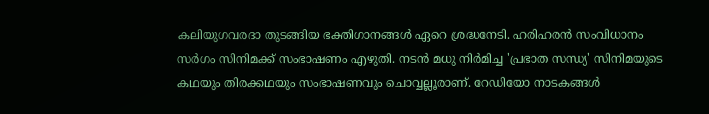കലിയുഗവരദാ തുടങ്ങിയ ഭക്തിഗാനങ്ങൾ ഏറെ ശ്രദ്ധനേടി. ഹരിഹരൻ സംവിധാനം സർഗം സിനിമക്ക് സംഭാഷണം എഴുതി. നടൻ മധു നിർമിച്ച 'പ്രഭാത സന്ധ്യ' സിനിമയുടെ കഥയും തിരക്കഥയും സംഭാഷണവും ചൊവ്വല്ലൂരാണ്. റേഡിയോ നാടകങ്ങൾ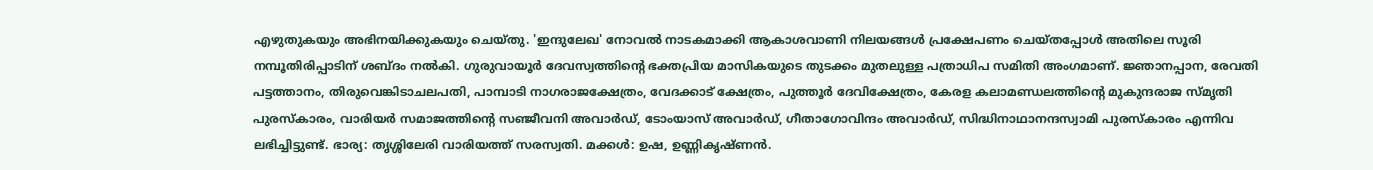എഴുതുകയും അഭിനയിക്കുകയും ചെയ്തു. 'ഇന്ദുലേഖ' നോവൽ നാടകമാക്കി ആകാശവാണി നിലയങ്ങൾ പ്രക്ഷേപണം ചെയ്തപ്പോൾ അതിലെ സൂരി നമ്പൂതിരിപ്പാടിന് ശബ്ദം നൽകി. ഗുരുവായൂർ ദേവസ്വത്തിന്‍റെ ഭക്തപ്രിയ മാസികയുടെ തുടക്കം മുതലുള്ള പത്രാധിപ സമിതി അംഗമാണ്. ജ്ഞാനപ്പാന, രേവതി പട്ടത്താനം, തിരുവെങ്കിടാചലപതി, പാമ്പാടി നാഗരാജക്ഷേത്രം, വേദക്കാട് ക്ഷേത്രം, പുത്തൂര്‍ ദേവിക്ഷേത്രം, കേരള കലാമണ്ഡലത്തിന്‍റെ മുകുന്ദരാജ സ്മൃതി പുരസ്‌കാരം, വാരിയര്‍ സമാജത്തിന്‍റെ സഞ്ജീവനി അവാര്‍ഡ്, ടോംയാസ് അവാര്‍ഡ്, ഗീതാഗോവിന്ദം അവാര്‍ഡ്, സിദ്ധിനാഥാനന്ദസ്വാമി പുരസ്‌കാരം എന്നിവ ലഭിച്ചിട്ടുണ്ട്. ഭാര്യ: തൃശ്ശിലേരി വാരിയത്ത് സരസ്വതി. മക്കള്‍: ഉഷ, ഉണ്ണികൃഷ്ണന്‍.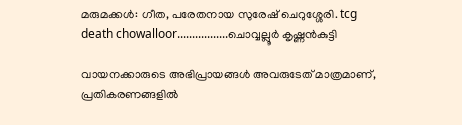മരുമക്കൾ: ഗീത, പരേതനായ സുരേഷ് ചെറുശ്ശേരി. tcg death chowalloor.................ചൊവ്വല്ലൂര്‍ കൃഷ്ണന്‍കുട്ടി

വായനക്കാരുടെ അഭിപ്രായങ്ങള്‍ അവരുടേത് മാത്രമാണ്, പ്രതികരണങ്ങളിൽ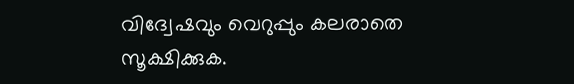വിദ്വേഷവും വെറുപ്പും കലരാതെ സൂക്ഷിക്കുക.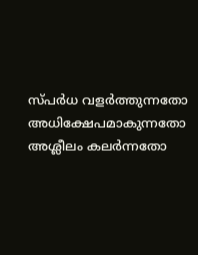സ്പർധ വളർത്തുന്നതോ അധിക്ഷേപമാകുന്നതോ അശ്ലീലം കലർന്നതോ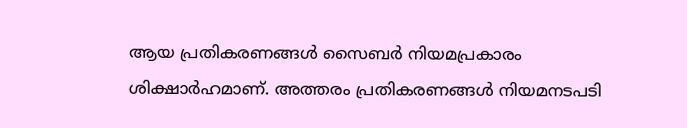ആയ പ്രതികരണങ്ങൾ സൈബർ നിയമപ്രകാരം ശിക്ഷാർഹമാണ്. അത്തരം പ്രതികരണങ്ങൾ നിയമനടപടി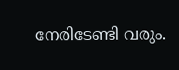നേരിടേണ്ടി വരും.